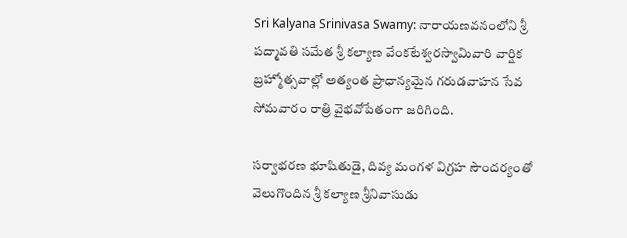Sri Kalyana Srinivasa Swamy: నారాయణవనంలోని శ్రీ పద్మావతి సమేత శ్రీ కల్యాణ వేంకటేశ్వరస్వామివారి వార్షిక బ్రహ్మోత్సవాల్లో అత్యంత ప్రాధాన్యమైన గరుడవాహన సేవ సోమవారం రాత్రి వైభవోపేతంగా జరిగింది.

సర్వాభరణ భూషితుడై, దివ్య మంగళ విగ్రహ సౌందర్యంతో వెలుగొందిన శ్రీ కల్యాణ శ్రీనివాసుడు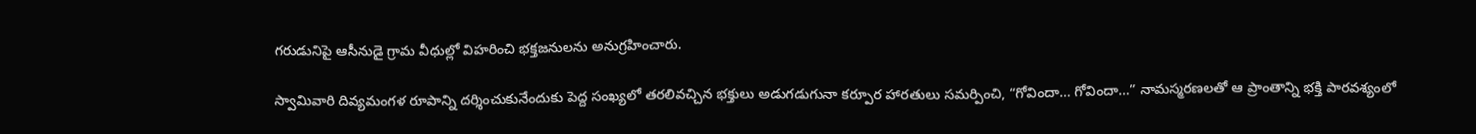గరుడునిపై ఆసీనుడై గ్రామ వీధుల్లో విహరించి భక్తజనులను అనుగ్రహించారు.

స్వామివారి దివ్యమంగళ రూపాన్ని దర్శించుకునేందుకు పెద్ద సంఖ్యలో తరలివచ్చిన భక్తులు అడుగడుగునా కర్పూర హారతులు సమర్పించి, “గోవిందా… గోవిందా…” నామస్మరణలతో ఆ ప్రాంతాన్ని భక్తి పారవశ్యంలో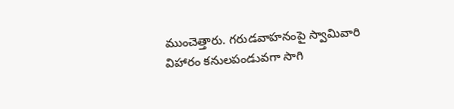ముంచెత్తారు. గరుడవాహనంపై స్వామివారి విహారం కనులపండువగా సాగి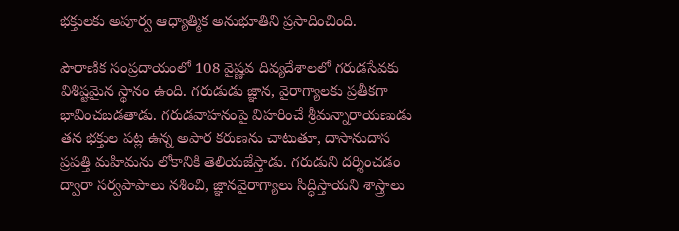భక్తులకు అపూర్వ ఆధ్యాత్మిక అనుభూతిని ప్రసాదించింది.

పౌరాణిక సంప్రదాయంలో 108 వైష్ణవ దివ్యదేశాలలో గరుడసేవకు విశిష్టమైన స్థానం ఉంది. గరుడుడు జ్ఞాన, వైరాగ్యాలకు ప్రతీకగా భావించబడతాడు. గరుడవాహనంపై విహరించే శ్రీమన్నారాయణుడు తన భక్తుల పట్ల ఉన్న అపార కరుణను చాటుతూ, దాసానుదాస ప్రపత్తి మహిమను లోకానికి తెలియజేస్తాడు. గరుడుని దర్శించడం ద్వారా సర్వపాపాలు నశించి, జ్ఞానవైరాగ్యాలు సిద్ధిస్తాయని శాస్త్రాలు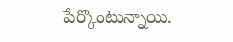పేర్కొంటున్నాయి.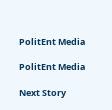PolitEnt Media

PolitEnt Media

Next Story